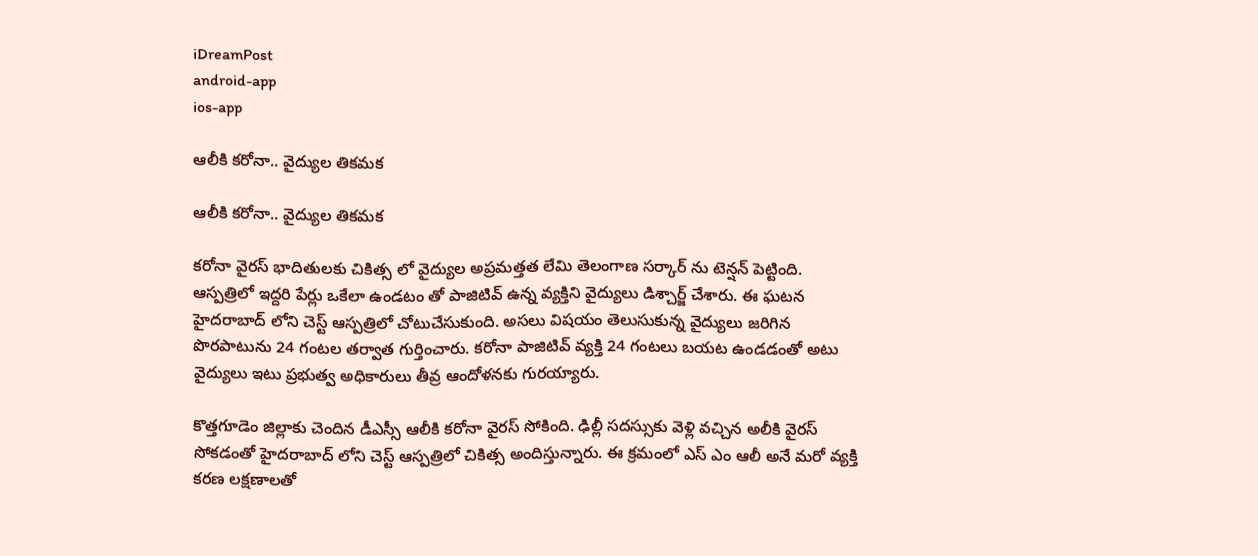iDreamPost
android-app
ios-app

ఆలీకి కరోనా.. వైద్యుల తికమక

ఆలీకి కరోనా.. వైద్యుల తికమక

కరోనా వైరస్ భాదితులకు చికిత్స లో వైద్యుల అప్రమత్తత లేమి తెలంగాణ సర్కార్ ను టెన్షన్ పెట్టింది. ఆస్పత్రిలో ఇద్దరి పేర్లు ఒకేలా ఉండటం తో పాజిటివ్ ఉన్న వ్యక్తిని వైద్యులు డిశ్చార్జ్ చేశారు. ఈ ఘటన హైదరాబాద్ లోని చెస్ట్ ఆస్పత్రిలో చోటుచేసుకుంది. అసలు విషయం తెలుసుకున్న వైద్యులు జరిగిన పొరపాటును 24 గంటల తర్వాత గుర్తించారు. కరోనా పాజిటివ్ వ్యక్తి 24 గంటలు బయట ఉండడంతో అటు వైద్యులు ఇటు ప్రభుత్వ అధికారులు తీవ్ర ఆందోళనకు గురయ్యారు.

కొత్తగూడెం జిల్లాకు చెందిన డీఎస్సీ ఆలీకి కరోనా వైరస్ సోకింది. ఢిల్లీ సదస్సుకు వెళ్లి వచ్చిన అలీకి వైరస్ సోకడంతో హైదరాబాద్ లోని చెస్ట్ ఆస్పత్రిలో చికిత్స అందిస్తున్నారు. ఈ క్రమంలో ఎస్ ఎం ఆలీ అనే మరో వ్యక్తి కరణ లక్షణాలతో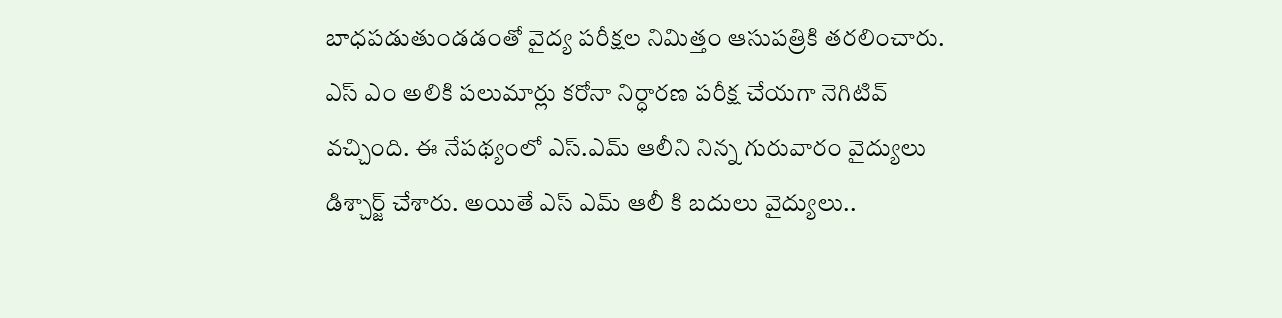బాధపడుతుండడంతో వైద్య పరీక్షల నిమిత్తం ఆసుపత్రికి తరలించారు. ఎస్ ఎం అలికి పలుమార్లు కరోనా నిర్ధారణ పరీక్ష చేయగా నెగిటివ్ వచ్చింది. ఈ నేపథ్యంలో ఎస్.ఎమ్ ఆలీని నిన్న గురువారం వైద్యులు డిశ్చార్జ్ చేశారు. అయితే ఎస్ ఎమ్ ఆలీ కి బదులు వైద్యులు..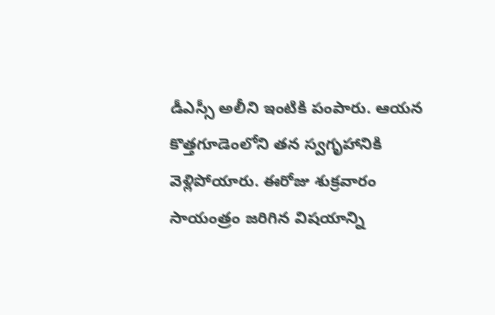డీఎస్సీ అలీని ఇంటికి పంపారు. ఆయన కొత్తగూడెంలోని తన స్వగృహానికి వెళ్లిపోయారు. ఈరోజు శుక్రవారం సాయంత్రం జరిగిన విషయాన్ని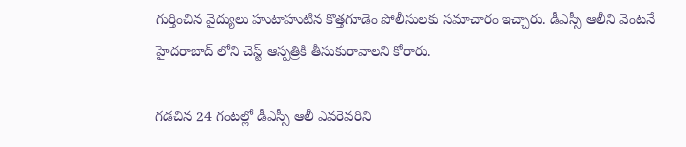గుర్తించిన వైద్యులు హుటాహుటిన కొత్తగూడెం పోలీసులకు సమాచారం ఇచ్చారు. డీఎస్సీ ఆలీని వెంటనే హైదరాబాద్ లోని చెస్ట్ ఆస్పత్రికి తీసుకురావాలని కోరారు.

గడచిన 24 గంటల్లో డీఎస్సీ ఆలీ ఎవరెవరిని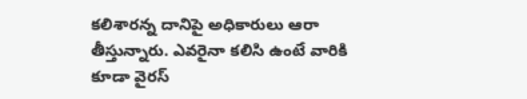కలిశారన్న దానిపై అధికారులు ఆరా తీస్తున్నారు. ఎవరైనా కలిసి ఉంటే వారికి కూడా వైరస్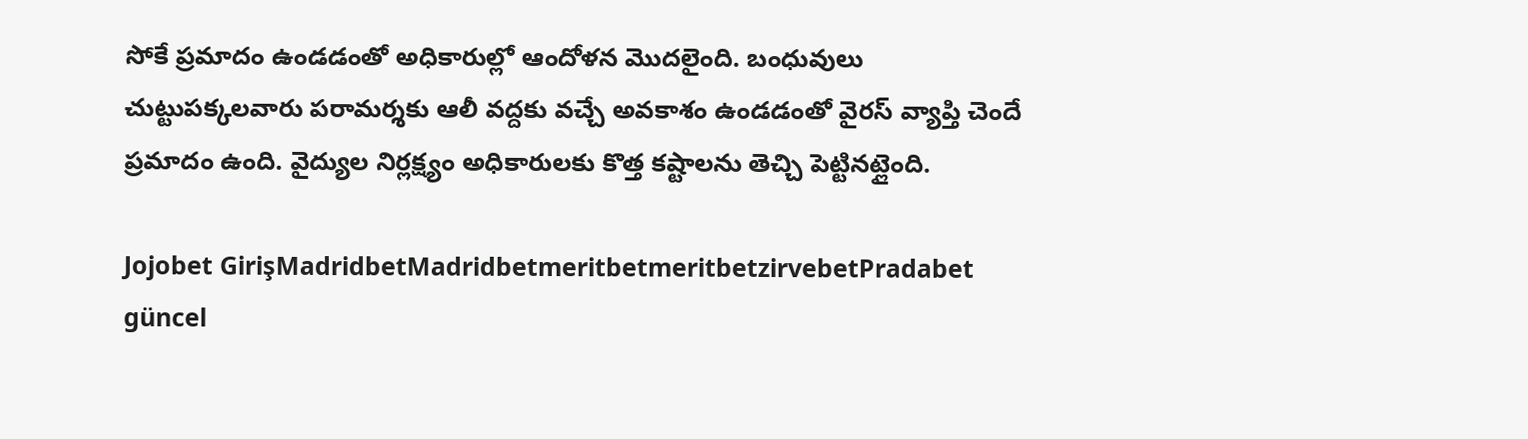సోకే ప్రమాదం ఉండడంతో అధికారుల్లో ఆందోళన మొదలైంది. బంధువులు చుట్టుపక్కలవారు పరామర్శకు ఆలీ వద్దకు వచ్చే అవకాశం ఉండడంతో వైరస్ వ్యాప్తి చెందే ప్రమాదం ఉంది. వైద్యుల నిర్లక్ష్యం అధికారులకు కొత్త కష్టాలను తెచ్చి పెట్టినట్లైంది.

Jojobet GirişMadridbetMadridbetmeritbetmeritbetzirvebetPradabet güncel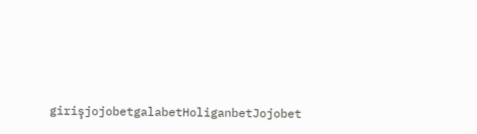girişjojobetgalabetHoliganbetJojobet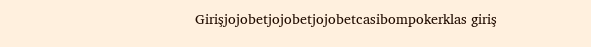Girişjojobetjojobetjojobetcasibompokerklas giriş